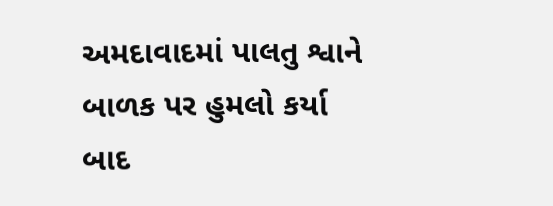અમદાવાદમાં પાલતુ શ્વાને બાળક પર હુમલો કર્યા બાદ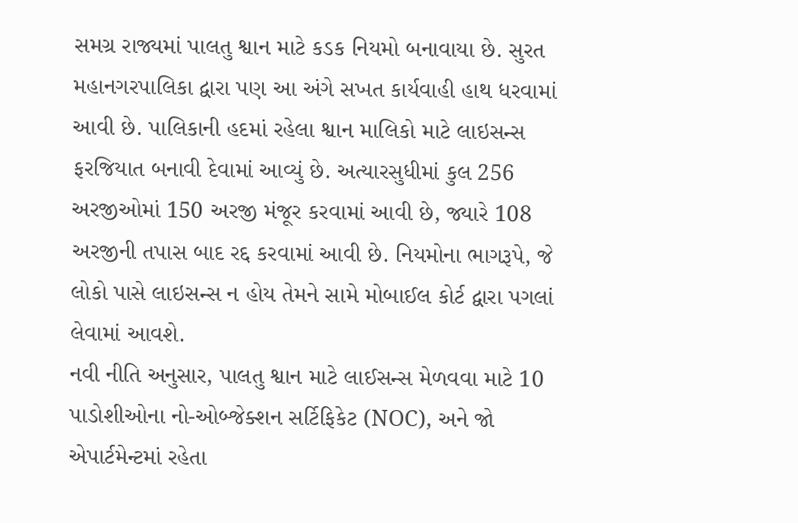સમગ્ર રાજ્યમાં પાલતુ શ્વાન માટે કડક નિયમો બનાવાયા છે. સુરત મહાનગરપાલિકા દ્વારા પણ આ અંગે સખત કાર્યવાહી હાથ ધરવામાં આવી છે. પાલિકાની હદમાં રહેલા શ્વાન માલિકો માટે લાઇસન્સ ફરજિયાત બનાવી દેવામાં આવ્યું છે. અત્યારસુધીમાં કુલ 256 અરજીઓમાં 150 અરજી મંજૂર કરવામાં આવી છે, જ્યારે 108 અરજીની તપાસ બાદ રદ્દ કરવામાં આવી છે. નિયમોના ભાગરૂપે, જે લોકો પાસે લાઇસન્સ ન હોય તેમને સામે મોબાઈલ કોર્ટ દ્વારા પગલાં લેવામાં આવશે.
નવી નીતિ અનુસાર, પાલતુ શ્વાન માટે લાઈસન્સ મેળવવા માટે 10 પાડોશીઓના નો-ઓબ્જેક્શન સર્ટિફિકેટ (NOC), અને જો એપાર્ટમેન્ટમાં રહેતા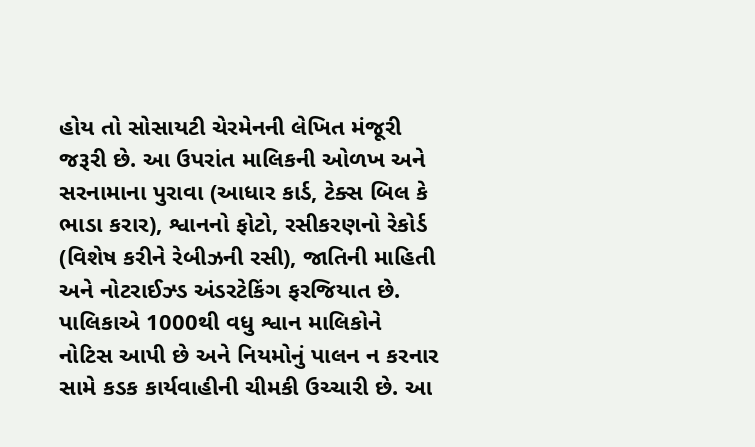હોય તો સોસાયટી ચેરમેનની લેખિત મંજૂરી જરૂરી છે. આ ઉપરાંત માલિકની ઓળખ અને સરનામાના પુરાવા (આધાર કાર્ડ, ટેક્સ બિલ કે ભાડા કરાર), શ્વાનનો ફોટો, રસીકરણનો રેકોર્ડ (વિશેષ કરીને રેબીઝની રસી), જાતિની માહિતી અને નોટરાઈઝ્ડ અંડરટેકિંગ ફરજિયાત છે.
પાલિકાએ 1000થી વધુ શ્વાન માલિકોને નોટિસ આપી છે અને નિયમોનું પાલન ન કરનાર સામે કડક કાર્યવાહીની ચીમકી ઉચ્ચારી છે. આ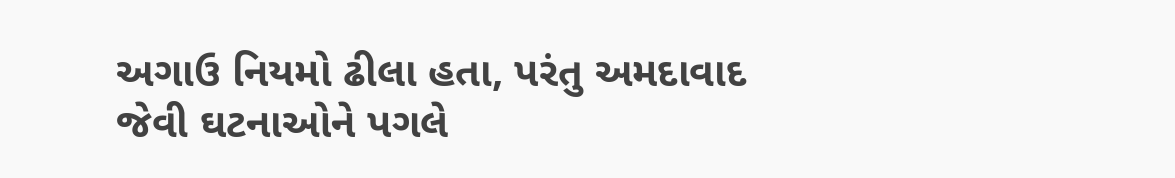અગાઉ નિયમો ઢીલા હતા, પરંતુ અમદાવાદ જેવી ઘટનાઓને પગલે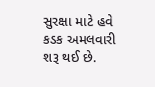સુરક્ષા માટે હવે કડક અમલવારી શરૂ થઈ છે.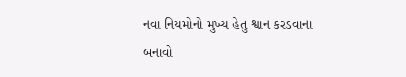નવા નિયમોનો મુખ્ય હેતુ શ્વાન કરડવાના બનાવો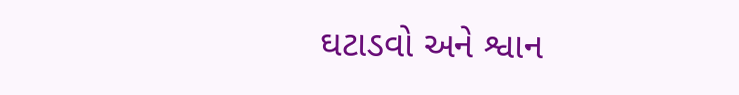ઘટાડવો અને શ્વાન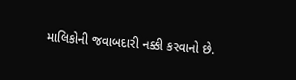માલિકોની જવાબદારી નક્કી કરવાનો છે.